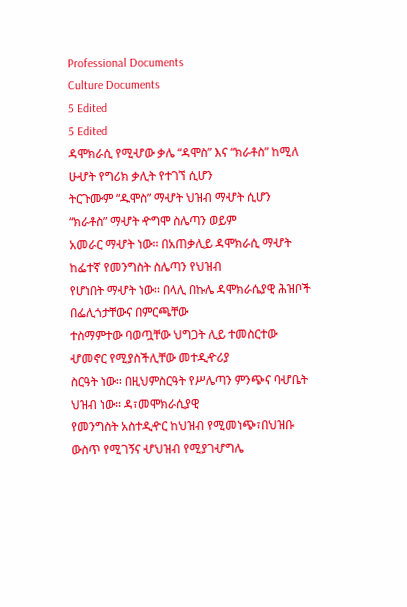Professional Documents
Culture Documents
5 Edited
5 Edited
ዳሞክራሲ የሚሇው ቃሌ “ዳሞስ” እና “ክራቶስ” ከሚለ ሁሇት የግሪክ ቃሊት የተገኘ ሲሆን
ትርጉሙም “ዱሞስ” ማሇት ህዝብ ማሇት ሲሆን “ክራቶስ” ማሇት ዯግሞ ስሌጣን ወይም
አመራር ማሇት ነው፡፡ በአጠቃሊይ ዳሞክራሲ ማሇት ከፌተኛ የመንግስት ስሌጣን የህዝብ
የሆነበት ማሇት ነው፡፡ በላሊ በኩሌ ዳሞክራሴያዊ ሕዝቦች በፌሊጎታቸውና በምርጫቸው
ተስማምተው ባወጧቸው ህግጋት ሊይ ተመስርተው ሇመኖር የሚያስችሊቸው መተዲዯሪያ
ስርዓት ነው፡፡ በዚህምስርዓት የሥሌጣን ምንጭና ባሇቤት ህዝብ ነው፡፡ ዳ፣መሞክራሲያዊ
የመንግስት አስተዲዯር ከህዝብ የሚመነጭ፣በህዝቡ ውስጥ የሚገኝና ሇህዝብ የሚያገሇግሌ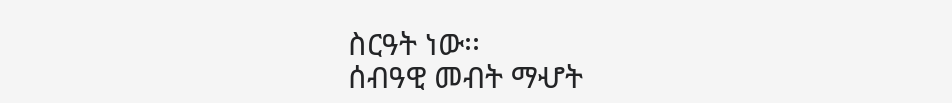ስርዓት ነው፡፡
ሰብዓዊ መብት ማሇት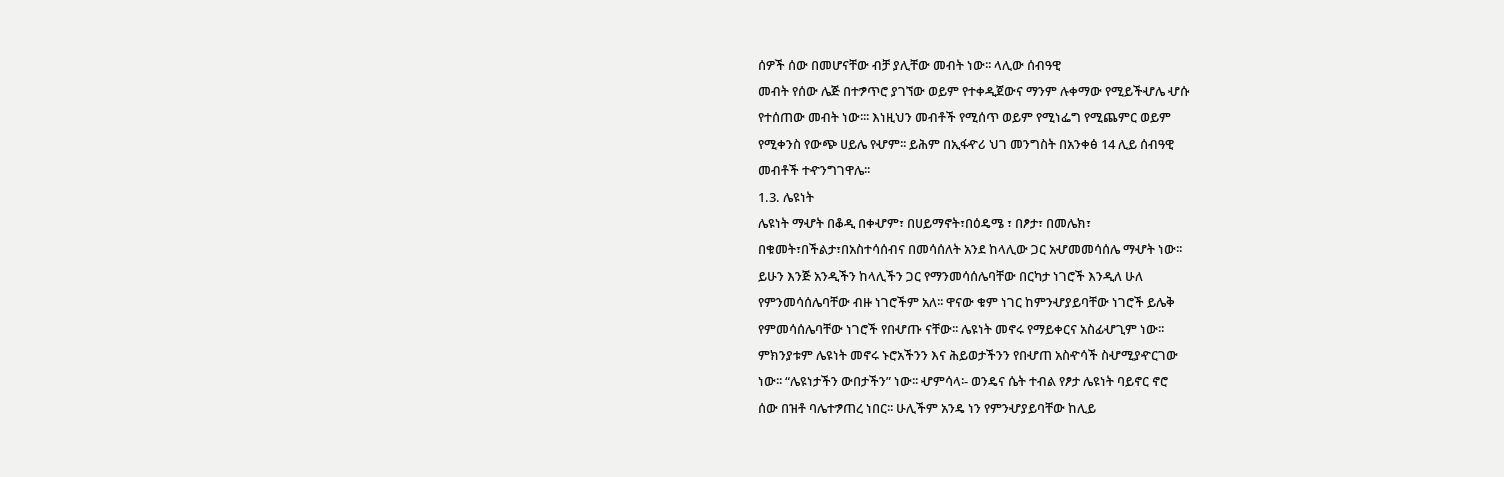ሰዎች ሰው በመሆናቸው ብቻ ያሊቸው መብት ነው፡፡ ላሊው ሰብዓዊ
መብት የሰው ሌጅ በተፇጥሮ ያገኘው ወይም የተቀዲጀውና ማንም ሉቀማው የሚይችሇሌ ሇሱ
የተሰጠው መብት ነው፡፡፡ እነዚህን መብቶች የሚሰጥ ወይም የሚነፌግ የሚጨምር ወይም
የሚቀንስ የውጭ ሀይሌ የሇም፡፡ ይሕም በኢፋዯሪ ህገ መንግስት በአንቀፅ 14 ሊይ ሰብዓዊ
መብቶች ተዯንግገዋሌ፡፡
1.3. ሌዩነት
ሌዩነት ማሇት በቆዲ በቀሇም፣ በሀይማኖት፣በዕዴሜ ፣ በፆታ፣ በመሌክ፣
በቁመት፣በችልታ፣በአስተሳሰብና በመሳሰለት አንደ ከላሊው ጋር አሇመመሳሰሌ ማሇት ነው፡፡
ይሁን እንጅ አንዲችን ከላሊችን ጋር የማንመሳሰሌባቸው በርካታ ነገሮች እንዲለ ሁለ
የምንመሳሰሌባቸው ብዙ ነገሮችም አለ፡፡ ዋናው ቁም ነገር ከምንሇያይባቸው ነገሮች ይሌቅ
የምመሳሰሌባቸው ነገሮች የበሇጡ ናቸው፡፡ ሌዩነት መኖሩ የማይቀርና አስፊሇጊም ነው፡፡
ምክንያቱም ሌዩነት መኖሩ ኑሮአችንን እና ሕይወታችንን የበሇጠ አስዯሳች ስሇሚያዯርገው
ነው፡፡ “ሌዩነታችን ውበታችን” ነው፡፡ ሇምሳላ፡- ወንዴና ሴት ተብል የፆታ ሌዩነት ባይኖር ኖሮ
ሰው በዝቶ ባሌተፇጠረ ነበር፡፡ ሁሊችም አንዴ ነን የምንሇያይባቸው ከሊይ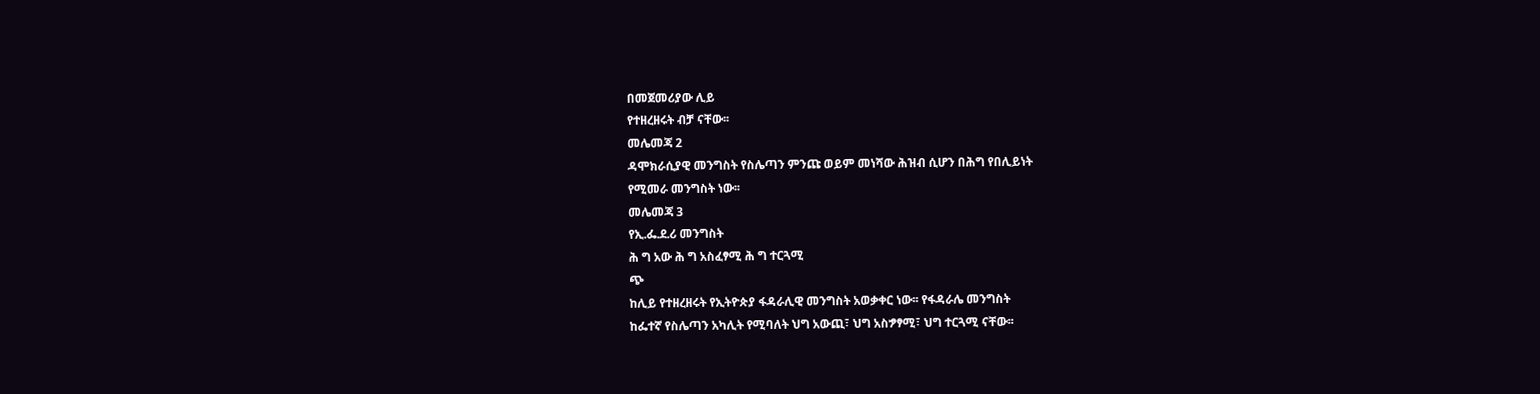በመጀመሪያው ሊይ
የተዘረዘሩት ብቻ ናቸው፡፡
መሌመጃ 2
ዳሞክራሲያዊ መንግስት የስሌጣን ምንጩ ወይም መነሻው ሕዝብ ሲሆን በሕግ የበሊይነት
የሚመራ መንግስት ነው፡፡
መሌመጃ 3
የኢ.ፌ.ደ.ሪ መንግስት
ሕ ግ አው ሕ ግ አስፈፃሚ ሕ ግ ተርጓሚ
ጭ
ከሊይ የተዘረዘሩት የኢትዮጵያ ፋዳራሊዊ መንግስት አወቃቀር ነው፡፡ የፋዳራሌ መንግስት
ከፌተኛ የስሌጣን አካሊት የሚባለት ህግ አውጪ፣ ህግ አስፇፃሚ፣ ህግ ተርጓሚ ናቸው፡፡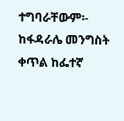ተግባራቸውም፡-
ከፋዳራሌ መንግስት ቀጥል ከፌተኛ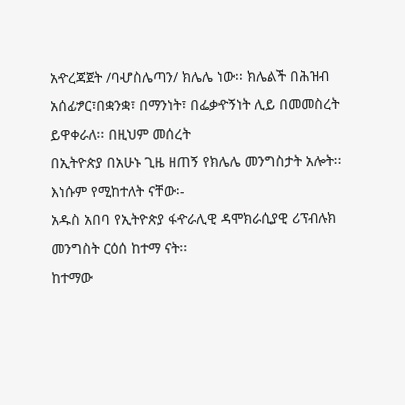አዯረጃጀት /ባሇስሌጣን/ ክሌሌ ነው፡፡ ክሌልች በሕዝብ
አሰፊፇር፣በቋንቋ፣ በማንነት፣ በፌቃዯኝነት ሊይ በመመስረት ይዋቀራለ፡፡ በዚህም መሰረት
በኢትዮጵያ በአሁኑ ጊዜ ዘጠኝ የክሌሌ መንግስታት አሎት፡፡ እነሱም የሚከተለት ናቸው፡-
አዱስ አበባ የኢትዮጵያ ፋዯራሊዊ ዳሞክራሲያዊ ሪፕብሉክ መንግስት ርዕሰ ከተማ ናት፡፡
ከተማው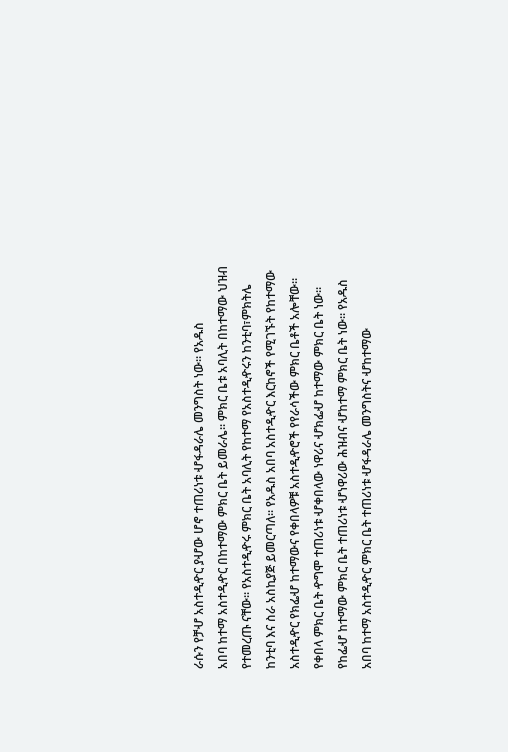ራሱን የቻሇ አስተዲዯር ያሇው ሆኖ ተጠሪነቱ ሇፋዳራሌ መንግስት ነው፡፡ የአዱስ
አበባ ከተማ አስተዲዯር በከተማው ምክር ቤት ይመራሌ፡፡ ምክር ቤቱ አባሊት በከተማው ህዝብ
የተመረጡ ናቸው፡፡ የአስተዲዯሩ ምክር ቤት አባሊት የከተማ የአስተዲዯሩን ከንቲባ፣ምክትሌ
ከንቲባ እና ስራ አስኪያጅ ይመርጣለ፡፡ የአዱስ አበባ አስተዲዯር እርከኖች የሚገኙት የከተማው
አስተዲዯር የክፌሇ ከተማውና የቀበላዎቹ አስተዲዯሮች የየራሳችው ምክር ቤቶች አሎቸው፡፡
የቀበላ ምክር ቤት ዯግሞ ተጠሪነቱ ሇቀበላው ነዋሪና ሇክፌሇ ከተማው ምክር ቤት ነው፡፡
የከፌሇ ከተማው ምክር ቤት ተጠሪነቱ ሇነዋሪው ሕዝብና ሇከተማ ምክር ቤት ነው፡፡ የአዱስ
አበባ ከተማ አስተዲዯር ምክር ቤት ተጠሪነቱ ሇፋዳራሌ መንግስትና ሇከተማው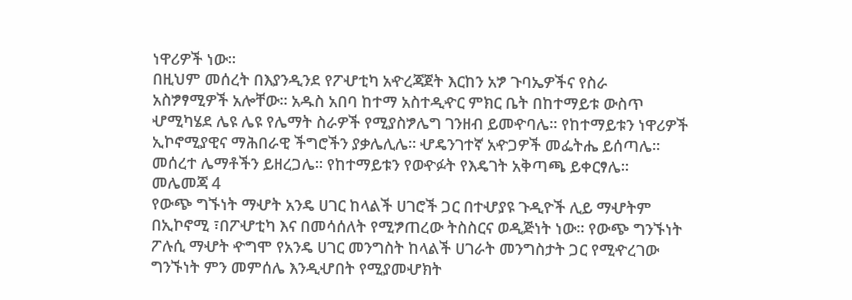ነዋሪዎች ነው፡፡
በዚህም መሰረት በእያንዲንደ የፖሇቲካ አዯረጃጀት እርከን አፇ ጉባኤዎችና የስራ
አስፇፃሚዎች አሎቸው፡፡ አዱስ አበባ ከተማ አስተዲዯር ምክር ቤት በከተማይቱ ውስጥ
ሇሚካሄደ ሌዩ ሌዩ የሌማት ስራዎች የሚያስፇሌግ ገንዘብ ይመዯባሌ፡፡ የከተማይቱን ነዋሪዎች
ኢኮኖሚያዊና ማሕበራዊ ችግሮችን ያቃሌሊሌ፡፡ ሇዴንገተኛ አዯጋዎች መፌትሔ ይሰጣሌ፡፡
መሰረተ ሌማቶችን ይዘረጋሌ፡፡ የከተማይቱን የወዯፉት የእዴገት አቅጣጫ ይቀርፃሌ፡፡
መሌመጃ 4
የውጭ ግኙነት ማሇት አንዴ ሀገር ከላልች ሀገሮች ጋር በተሇያዩ ጉዲዮች ሊይ ማሇትም
በኢኮኖሚ ፣በፖሇቲካ እና በመሳሰለት የሚፇጠረው ትስስርና ወዲጅነት ነው፡፡ የውጭ ግንኙነት
ፖሉሲ ማሇት ዯግሞ የአንዴ ሀገር መንግስት ከላልች ሀገራት መንግስታት ጋር የሚዯረገው
ግንኙነት ምን መምሰሌ እንዲሇበት የሚያመሇክት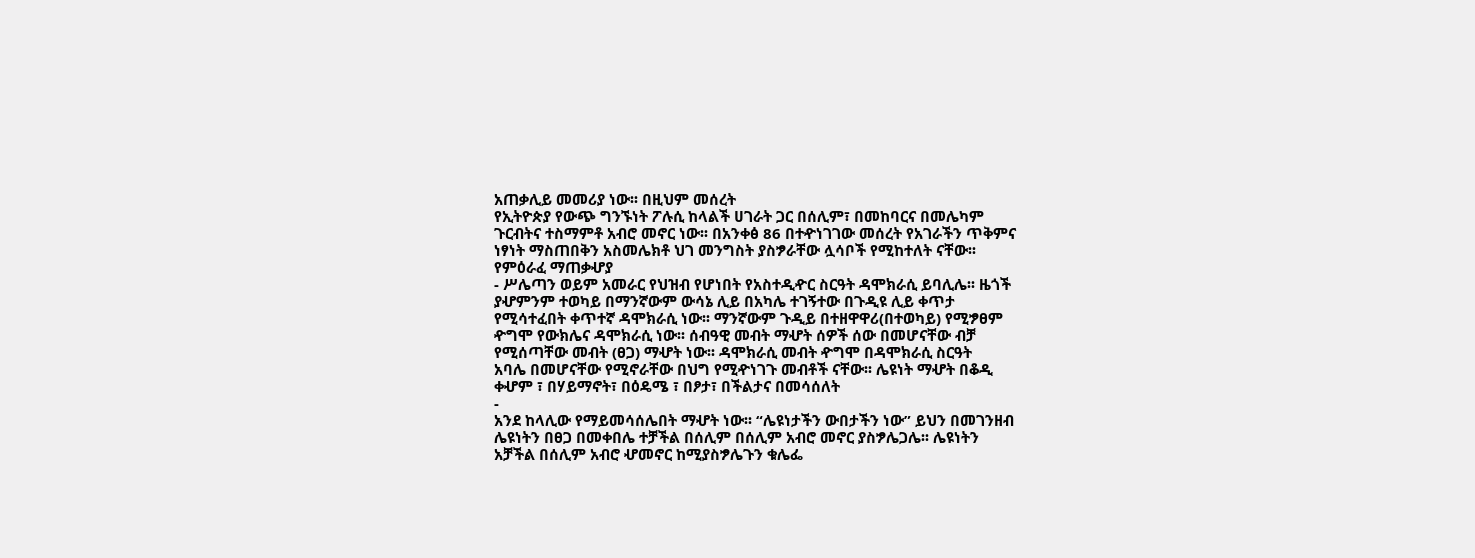አጠቃሊይ መመሪያ ነው፡፡ በዚህም መሰረት
የኢትዮጵያ የውጭ ግንኙነት ፖሉሲ ከላልች ሀገራት ጋር በሰሊም፣ በመከባርና በመሌካም
ጉርብትና ተስማምቶ አብሮ መኖር ነው፡፡ በአንቀፅ 86 በተዯነገገው መሰረት የአገራችን ጥቅምና
ነፃነት ማስጠበቅን አስመሌክቶ ህገ መንግስት ያስፇራቸው ሏሳቦች የሚከተለት ናቸው፡፡
የምዕራፈ ማጠቃሇያ
- ሥሌጣን ወይም አመራር የህዝብ የሆነበት የአስተዲዯር ስርዓት ዳሞክራሲ ይባሊሌ፡፡ ዜጎች
ያሇምንም ተወካይ በማንኛውም ውሳኔ ሊይ በአካሌ ተገኝተው በጉዲዩ ሊይ ቀጥታ
የሚሳተፈበት ቀጥተኛ ዳሞክራሲ ነው፡፡ ማንኛውም ጉዲይ በተዘዋዋሪ(በተወካይ) የሚፇፀም
ዯግሞ የውክሌና ዳሞክራሲ ነው፡፡ ሰብዓዊ መብት ማሇት ሰዎች ሰው በመሆናቸው ብቻ
የሚሰጣቸው መብት (ፀጋ) ማሇት ነው፡፡ ዳሞክራሲ መብት ዯግሞ በዳሞክራሲ ስርዓት
አባሌ በመሆናቸው የሚኖራቸው በህግ የሚዯነገጉ መብቶች ናቸው፡፡ ሌዩነት ማሇት በቆዲ
ቀሇም ፣ በሃይማኖት፣ በዕዴሜ ፣ በፆታ፣ በችልታና በመሳሰለት
-
አንደ ከላሊው የማይመሳሰሌበት ማሇት ነው፡፡ “ሌዩነታችን ውበታችን ነው” ይህን በመገንዘብ
ሌዩነትን በፀጋ በመቀበሌ ተቻችል በሰሊም በሰሊም አብሮ መኖር ያስፇሌጋሌ፡፡ ሌዩነትን
አቻችል በሰሊም አብሮ ሇመኖር ከሚያስፇሌጉን ቁሌፌ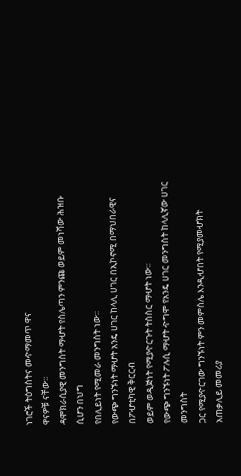ነገሮች ትዕግስትና መዯማመጥ ዋና
ዋናዎቹ ናቸው፡፡
ዳሞክራሲያዊ መንግስት ማሇት የስሌጣን ምንጩ ወይም መነሻው ሕዝቡ ሲሆን በህግ
የበሊይነት የሚመራ መንግስት ነው፡፡
የውጭ ግንኙነት ማሇት አንዴ ሀገር ከላሊ ሀገር በኢኮኖሚ በማህበራዊና በፖሇቲካዊ ቅርርብ
ወይም ወዲጅነት የሚያዯርጉት ትስስር ማሇት ነው፡፡
የውጭ ግንኙነት ፖሉሲ ማሇት ዯግሞ የአንዴ ሀገር መንግስት ከላሊኛው ሀገር መንግስት
ጋር የሚያዯርገው ግንኙነት ምን መምሰሌ እንዲሇበት የሚያመሇክት አጠቃሊይ መመሪያ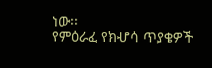ነው፡፡
የምዕራፈ የክሇሳ ጥያቄዎች